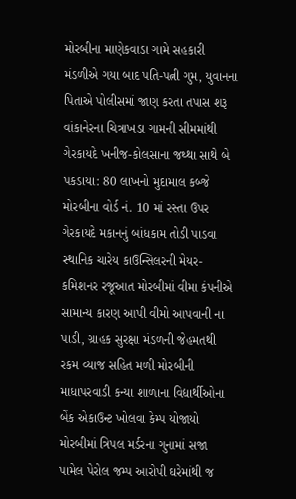મોરબીના માણેકવાડા ગામે સહકારી મંડળીએ ગયા બાદ પતિ-પત્ની ગુમ, યુવાનના પિતાએ પોલીસમાં જાણ કરતા તપાસ શરૂ વાંકાનેરના ચિત્રાખડા ગામની સીમમાંથી ગેરકાયદે ખનીજ-કોલસાના જથ્થા સાથે બે પકડાયા: 80 લાખનો મુદામાલ કબ્જે મોરબીના વોર્ડ નં. 10 માં રસ્તા ઉપર ગેરકાયદે મકાનનું બાંધકામ તોડી પાડવા સ્થાનિક ચારેય કાઉન્સિલરની મેયર-કમિશનર રજૂઆત મોરબીમાં વીમા કંપનીએ સામાન્ય કારણ આપી વીમો આપવાની ના પાડી, ગ્રાહક સુરક્ષા મંડળની જેહમતથી રકમ વ્યાજ સહિત મળી મોરબીની માધાપરવાડી કન્યા શાળાના વિદ્યાર્થીઓના બેંક એકાઉન્ટ ખોલવા કેમ્પ યોજાયો મોરબીમાં ત્રિપલ મર્ડરના ગુનામાં સજા પામેલ પેરોલ જમ્પ આરોપી ઘરેમાંથી જ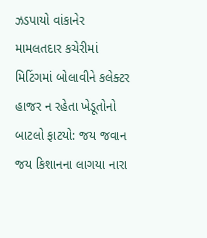ઝડપાયો વાંકાનેર મામલતદાર કચેરીમાં મિટિંગમાં બોલાવીને કલેક્ટર હાજર ન રહેતા ખેડૂતોનો બાટલો ફાટયો: જય જવાન જય કિશાનના લાગયા નારા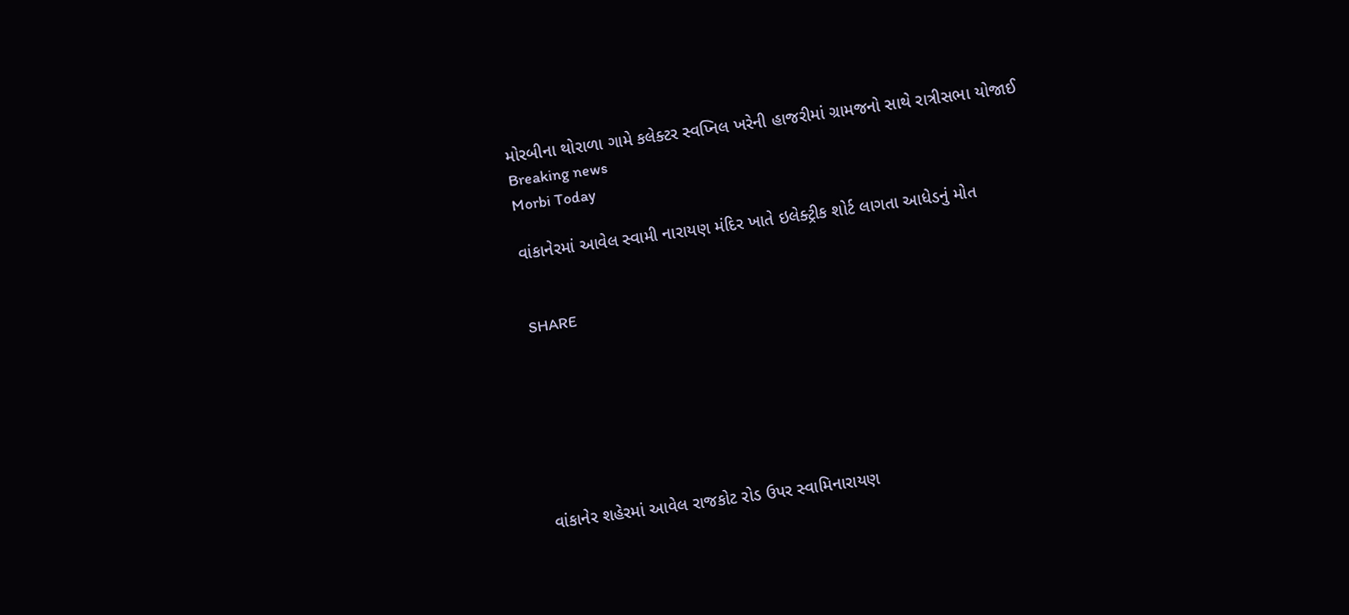મોરબીના થોરાળા ગામે કલેક્ટર સ્વપ્નિલ ખરેની હાજરીમાં ગ્રામજનો સાથે રાત્રીસભા યોજાઈ
Breaking news
Morbi Today

વાંકાનેરમાં આવેલ સ્વામી નારાયણ મંદિર ખાતે ઇલેક્ટ્રીક શોર્ટ લાગતા આધેડનું મોત


SHARE







વાંકાનેર શહેરમાં આવેલ રાજકોટ રોડ ઉપર સ્વામિનારાયણ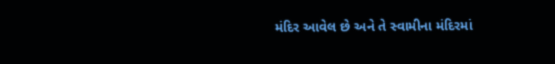મંદિર આવેલ છે અને તે સ્વામીના મંદિરમાં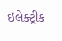ઇલેક્ટ્રીક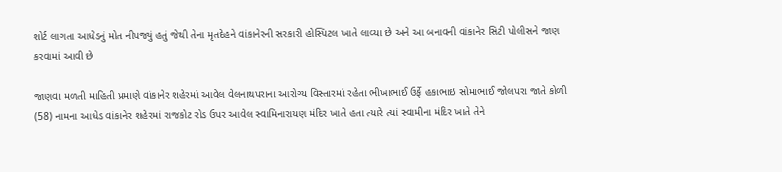શોર્ટ લાગતા આધેડનું મોત નીપજ્યું હતું જેથી તેના મૃતદેહને વાંકાનેરની સરકારી હોસ્પિટલ ખાતે લાવ્યા છે અને આ બનાવની વાંકાનેર સિટી પોલીસને જાણ કરવામાં આવી છે

જાણવા મળતી માહિતી પ્રમાણે વાંકાનેર શહેરમાં આવેલ વેલનાથપરાના આરોગ્ય વિસ્તારમાં રહેતા ભીખાભાઈ ઉર્ફે હકાભાઇ સોમાભાઈ જોલપરા જાતે કોળી (58) નામના આધેડ વાંકાનેર શહેરમાં રાજકોટ રોડ ઉપર આવેલ સ્વામિનારાયણ મંદિર ખાતે હતા ત્યારે ત્યાં સ્વામીના મંદિર ખાતે તેને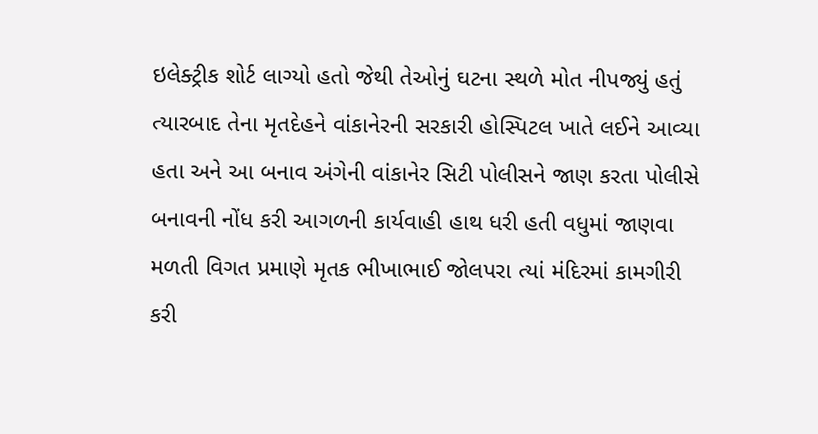ઇલેક્ટ્રીક શોર્ટ લાગ્યો હતો જેથી તેઓનું ઘટના સ્થળે મોત નીપજ્યું હતું ત્યારબાદ તેના મૃતદેહને વાંકાનેરની સરકારી હોસ્પિટલ ખાતે લઈને આવ્યા હતા અને આ બનાવ અંગેની વાંકાનેર સિટી પોલીસને જાણ કરતા પોલીસે બનાવની નોંધ કરી આગળની કાર્યવાહી હાથ ધરી હતી વધુમાં જાણવા મળતી વિગત પ્રમાણે મૃતક ભીખાભાઈ જોલપરા ત્યાં મંદિરમાં કામગીરી કરી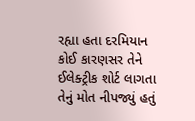રહ્યા હતા દરમિયાન કોઈ કારણસર તેને ઈલેક્ટ્રીક શોર્ટ લાગતા તેનું મોત નીપજ્યું હતું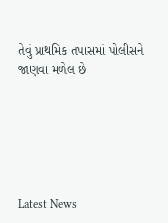તેવું પ્રાથમિક તપાસમાં પોલીસને જાણવા મળેલ છે






Latest News